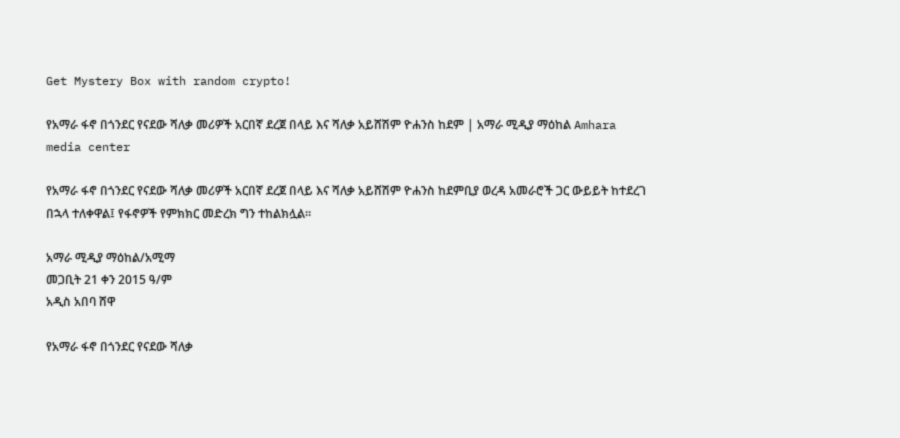Get Mystery Box with random crypto!

የአማራ ፋኖ በጎንደር የናደው ሻለቃ መሪዎች አርበኛ ደረጀ በላይ እና ሻለቃ አይሸሽም ዮሐንስ ከደም | አማራ ሚዲያ ማዕከል Amhara media center

የአማራ ፋኖ በጎንደር የናደው ሻለቃ መሪዎች አርበኛ ደረጀ በላይ እና ሻለቃ አይሸሽም ዮሐንስ ከደምቢያ ወረዳ አመራሮች ጋር ውይይት ከተደረገ በኋላ ተለቀዋል፤ የፋኖዎች የምክክር መድረክ ግን ተከልክሏል።

አማራ ሚዲያ ማዕከል/አሚማ
መጋቢት 21 ቀን 2015 ዓ/ም
አዲስ አበባ ሸዋ

የአማራ ፋኖ በጎንደር የናደው ሻለቃ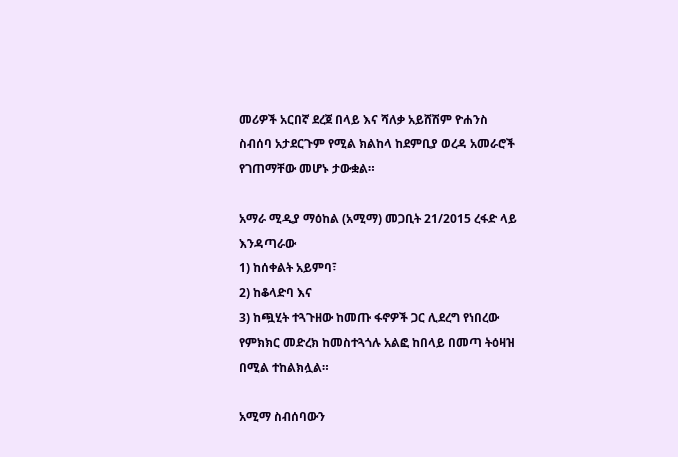መሪዎች አርበኛ ደረጀ በላይ እና ሻለቃ አይሸሽም ዮሐንስ ስብሰባ አታደርጉም የሚል ክልከላ ከደምቢያ ወረዳ አመራሮች የገጠማቸው መሆኑ ታውቋል።

አማራ ሚዲያ ማዕከል (አሚማ) መጋቢት 21/2015 ረፋድ ላይ እንዳጣራው
1) ከሰቀልት አይምባ፣
2) ከቆላድባ እና
3) ከጯሂት ተጓጉዘው ከመጡ ፋኖዎች ጋር ሊደረግ የነበረው የምክክር መድረክ ከመስተጓጎሉ አልፎ ከበላይ በመጣ ትዕዛዝ በሚል ተከልክሏል።

አሚማ ስብሰባውን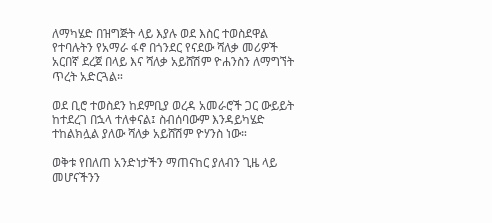ለማካሄድ በዝግጅት ላይ እያሉ ወደ እስር ተወስደዋል የተባሉትን የአማራ ፋኖ በጎንደር የናደው ሻለቃ መሪዎች አርበኛ ደረጀ በላይ እና ሻለቃ አይሸሽም ዮሐንስን ለማግኘት ጥረት አድርጓል።

ወደ ቢሮ ተወስደን ከደምቢያ ወረዳ አመራሮች ጋር ውይይት ከተደረገ በኋላ ተለቀናል፤ ስብሰባውም እንዳይካሄድ ተከልክሏል ያለው ሻለቃ አይሸሽም ዮሃንስ ነው።

ወቅቱ የበለጠ አንድነታችን ማጠናከር ያለብን ጊዜ ላይ መሆናችንን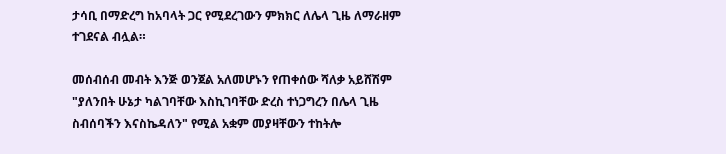ታሳቢ በማድረግ ከአባላት ጋር የሚደረገውን ምክክር ለሌላ ጊዜ ለማራዘም ተገደናል ብሏል።

መሰብሰብ መብት እንጅ ወንጀል አለመሆኑን የጠቀሰው ሻለቃ አይሸሽም "ያለንበት ሁኔታ ካልገባቸው እስኪገባቸው ድረስ ተነጋግረን በሌላ ጊዜ ስብሰባችን እናስኬዳለን" የሚል አቋም መያዛቸውን ተከትሎ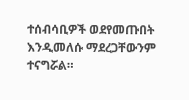ተሰብሳቢዎች ወደየመጡበት እንዲመለሱ ማደረጋቸውንም ተናግሯል።